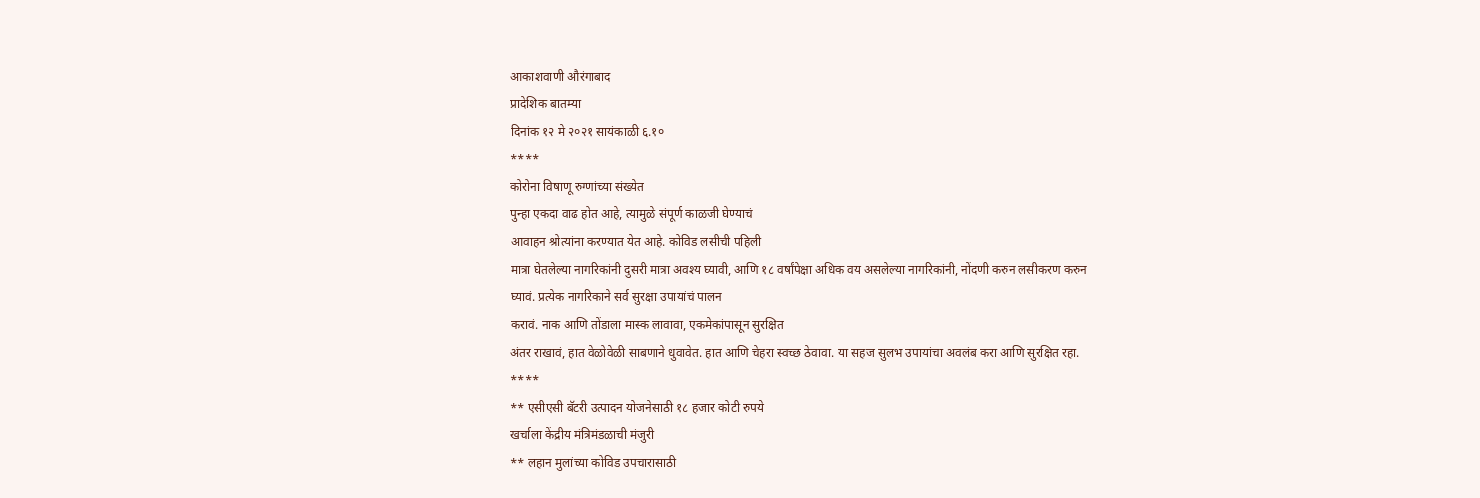आकाशवाणी औरंगाबाद
प्रादेशिक बातम्या
दिनांक १२ मे २०२१ सायंकाळी ६.१०
****
कोरोना विषाणू रुग्णांच्या संख्येत
पुन्हा एकदा वाढ होत आहे, त्यामुळे संपूर्ण काळजी घेण्याचं
आवाहन श्रोत्यांना करण्यात येत आहे. कोविड लसीची पहिली
मात्रा घेतलेल्या नागरिकांनी दुसरी मात्रा अवश्य घ्यावी, आणि १८ वर्षांपेक्षा अधिक वय असलेल्या नागरिकांनी, नोंदणी करुन लसीकरण करुन घ्यावं. प्रत्येक नागरिकाने सर्व सुरक्षा उपायांचं पालन
करावं. नाक आणि तोंडाला मास्क लावावा, एकमेकांपासून सुरक्षित
अंतर राखावं, हात वेळोवेळी साबणाने धुवावेत. हात आणि चेहरा स्वच्छ ठेवावा. या सहज सुलभ उपायांचा अवलंब करा आणि सुरक्षित रहा.
****
** एसीएसी बॅटरी उत्पादन योजनेसाठी १८ हजार कोटी रुपये
खर्चाला केंद्रीय मंत्रिमंडळाची मंजुरी
** लहान मुलांच्या कोविड उपचारासाठी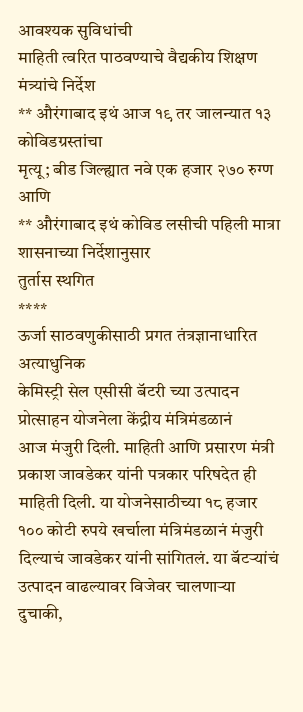आवश्यक सुविधांची
माहिती त्वरित पाठवण्याचे वैद्यकीय शिक्षण
मंत्र्यांचे निर्देश
** औरंगाबाद इथं आज १९ तर जालन्यात १३ कोविडग्रस्तांचा
मृत्यू; बीड जिल्ह्यात नवे एक हजार २७० रुग्ण
आणि
** औरंगाबाद इथं कोविड लसीची पहिली मात्रा शासनाच्या निर्देशानुसार
तुर्तास स्थगित
****
ऊर्जा साठवणुकीसाठी प्रगत तंत्रज्ञानाधारित अत्याधुनिक
केमिस्ट्री सेल एसीसी बॅटरी च्या उत्पादन प्रोत्साहन योजनेला केंद्रीय मंत्रिमंडळानं
आज मंजुरी दिली. माहिती आणि प्रसारण मंत्री प्रकाश जावडेकर यांनी पत्रकार परिषदेत ही
माहिती दिली. या योजनेसाठीच्या १८ हजार १०० कोटी रुपये खर्चाला मंत्रिमंडळानं मंजुरी
दिल्याचं जावडेकर यांनी सांगितलं. या बॅटऱ्यांचं उत्पादन वाढल्यावर विजेवर चालणाऱ्या
दुचाकी,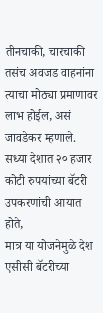तीनचाकी, चारचाकी तसंच अवजड वाहनांना त्याचा मोठ्या प्रमाणावर लाभ होईल, असं
जावडेकर म्हणाले. सध्या देशात २० हजार कोटी रुपयांच्या बॅटरी उपकरणांची आयात होते,
मात्र या योजनेमुळे देश एसीसी बॅटरीच्या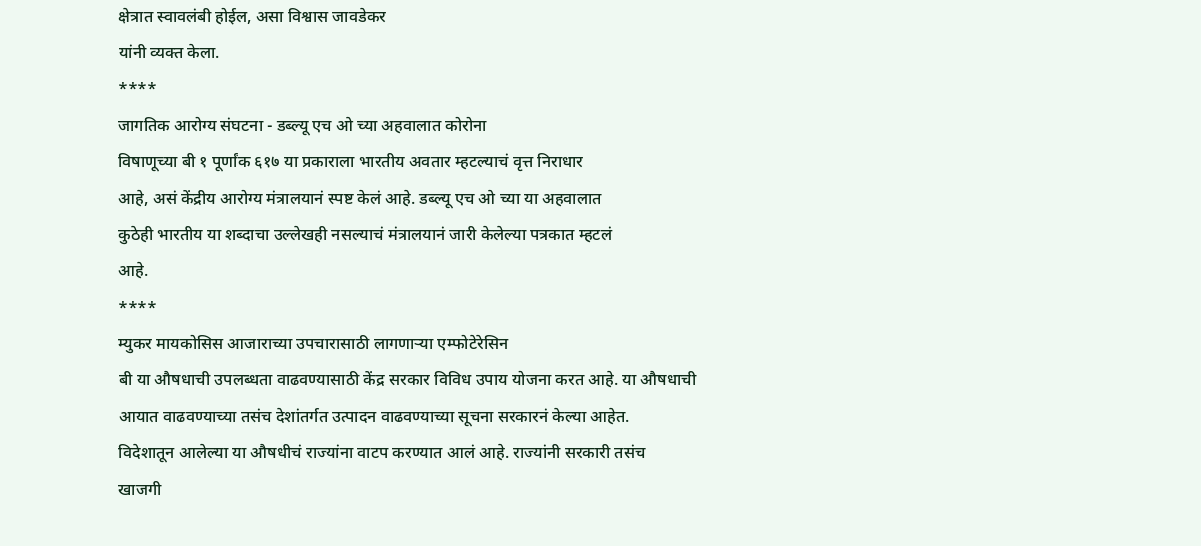क्षेत्रात स्वावलंबी होईल, असा विश्वास जावडेकर
यांनी व्यक्त केला.
****
जागतिक आरोग्य संघटना - डब्ल्यू एच ओ च्या अहवालात कोरोना
विषाणूच्या बी १ पूर्णांक ६१७ या प्रकाराला भारतीय अवतार म्हटल्याचं वृत्त निराधार
आहे, असं केंद्रीय आरोग्य मंत्रालयानं स्पष्ट केलं आहे. डब्ल्यू एच ओ च्या या अहवालात
कुठेही भारतीय या शब्दाचा उल्लेखही नसल्याचं मंत्रालयानं जारी केलेल्या पत्रकात म्हटलं
आहे.
****
म्युकर मायकोसिस आजाराच्या उपचारासाठी लागणाऱ्या एम्फोटेरेसिन
बी या औषधाची उपलब्धता वाढवण्यासाठी केंद्र सरकार विविध उपाय योजना करत आहे. या औषधाची
आयात वाढवण्याच्या तसंच देशांतर्गत उत्पादन वाढवण्याच्या सूचना सरकारनं केल्या आहेत.
विदेशातून आलेल्या या औषधीचं राज्यांना वाटप करण्यात आलं आहे. राज्यांनी सरकारी तसंच
खाजगी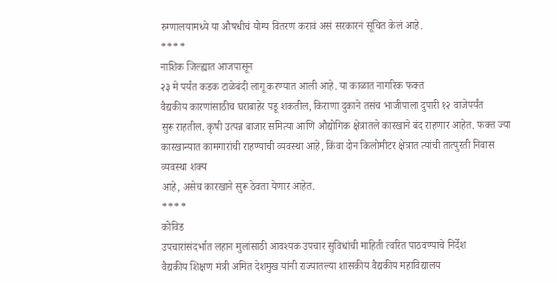रुग्णालयामध्ये या औषधीचं योग्य वितरण करावं असं सरकारनं सूचित केलं आहे.
****
नाशिक जिल्ह्यात आजपासून
२३ मे पर्यंत कडक टाळेबंदी लागू करण्यात आली आहे. या काळात नागरिक फक्त
वैद्यकीय कारणांसाठीच घराबाहेर पडू शकतील, किराणा दुकाने तसंच भाजीपाला दुपारी १२ वाजेपर्यंत
सुरू राहतील. कृषी उत्पन्न बाजार समित्या आणि औद्योगिक क्षेत्रातले कारखाने बंद राहणार आहेत. फक्त ज्या कारखान्यात कामगारांची राहण्याची व्यवस्था आहे, किंवा दोन किलोमीटर क्षेत्रात त्यांची तात्पुरती निवास व्यवस्था शक्य
आहे, असेच कारखाने सुरू ठेवता येणार आहेत.
****
कोविड
उपचारांसंदर्भात लहान मुलांसाठी आवश्यक उपचार सुविधांची माहिती त्वरित पाठवण्याचे निर्देश
वैद्यकीय शिक्षण मंत्री अमित देशमुख यांनी राज्यातल्या शासकीय वैद्यकीय महाविद्यालय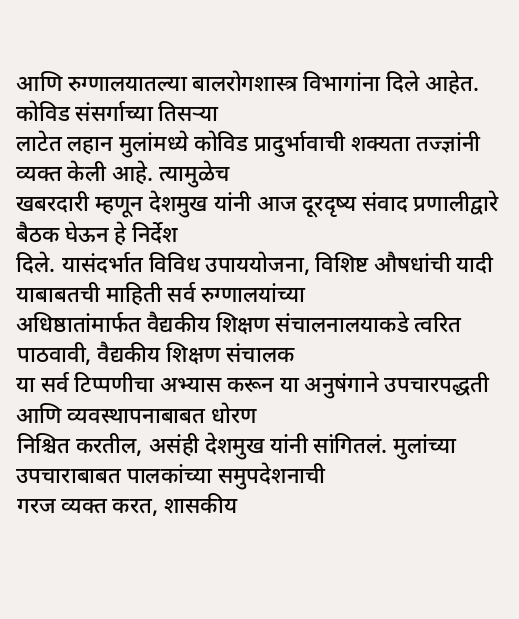आणि रुग्णालयातल्या बालरोगशास्त्र विभागांना दिले आहेत. कोविड संसर्गाच्या तिसऱ्या
लाटेत लहान मुलांमध्ये कोविड प्रादुर्भावाची शक्यता तज्ज्ञांनी व्यक्त केली आहे. त्यामुळेच
खबरदारी म्हणून देशमुख यांनी आज दूरदृष्य संवाद प्रणालीद्वारे बैठक घेऊन हे निर्देश
दिले. यासंदर्भात विविध उपाययोजना, विशिष्ट औषधांची यादी याबाबतची माहिती सर्व रुग्णालयांच्या
अधिष्ठातांमार्फत वैद्यकीय शिक्षण संचालनालयाकडे त्वरित पाठवावी, वैद्यकीय शिक्षण संचालक
या सर्व टिप्पणीचा अभ्यास करून या अनुषंगाने उपचारपद्धती आणि व्यवस्थापनाबाबत धोरण
निश्चित करतील, असंही देशमुख यांनी सांगितलं. मुलांच्या उपचाराबाबत पालकांच्या समुपदेशनाची
गरज व्यक्त करत, शासकीय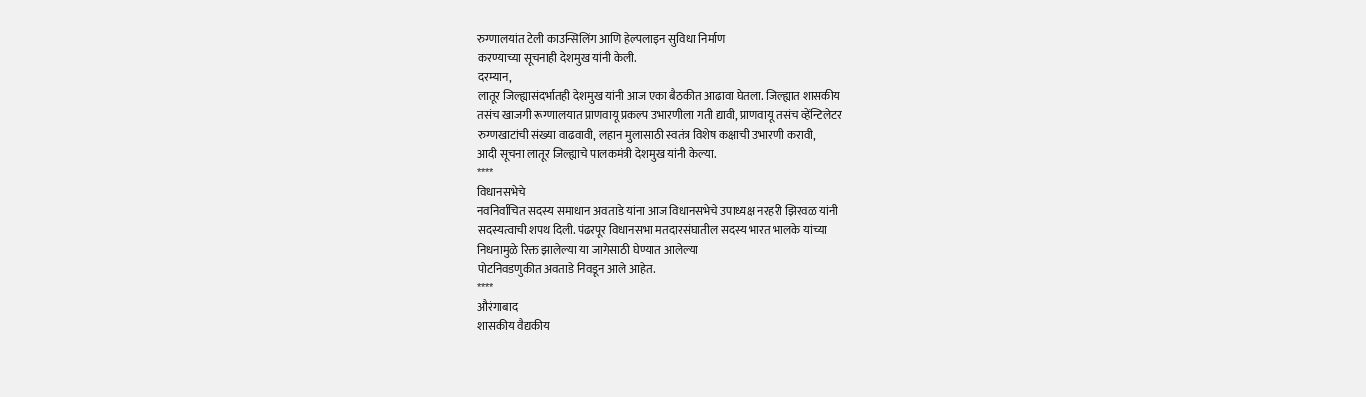रुग्णालयांत टेली काउन्सिलिंग आणि हेल्पलाइन सुविधा निर्माण
करण्याच्या सूचनाही देशमुख यांनी केली.
दरम्यान,
लातूर जिल्ह्यासंदर्भातही देशमुख यांनी आज एका बैठकीत आढावा घेतला. जिल्ह्यात शासकीय
तसंच खाजगी रूग्णालयात प्राणवायू प्रकल्प उभारणीला गती द्यावी, प्राणवायू तसंच व्हेंन्टिलेटर
रुग्णखाटांची संख्या वाढवावी, लहान मुलासाठी स्वतंत्र विशेष कक्षाची उभारणी करावी,
आदी सूचना लातूर जिल्ह्याचे पालकमंत्री देशमुख यांनी केल्या.
****
विधानसभेचे
नवनिर्वाचित सदस्य समाधान अवताडे यांना आज विधानसभेचे उपाध्यक्ष नरहरी झिरवळ यांनी
सदस्यत्वाची शपथ दिली. पंढरपूर विधानसभा मतदारसंघातील सदस्य भारत भालके यांच्या
निधनामुळे रिक्त झालेल्या या जागेसाठी घेण्यात आलेल्या
पोटनिवडणुकीत अवताडे निवडून आले आहेत.
****
औरंगाबाद
शासकीय वैद्यकीय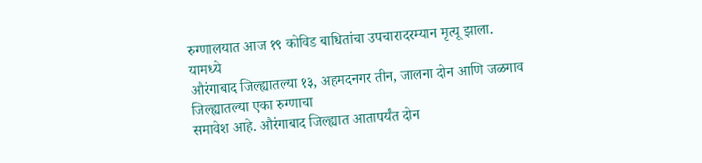रुग्णालयात आज १९ कोविड बाधितांचा उपचारादरम्यान मृत्यू झाला. यामध्ये
औरंगाबाद जिल्ह्यातल्या १३, अहमदनगर तीन, जालना दोन आणि जळगाव जिल्ह्यातल्या एका रुग्णाचा
समावेश आहे. औरंगाबाद जिल्ह्यात आतापर्यंत दोन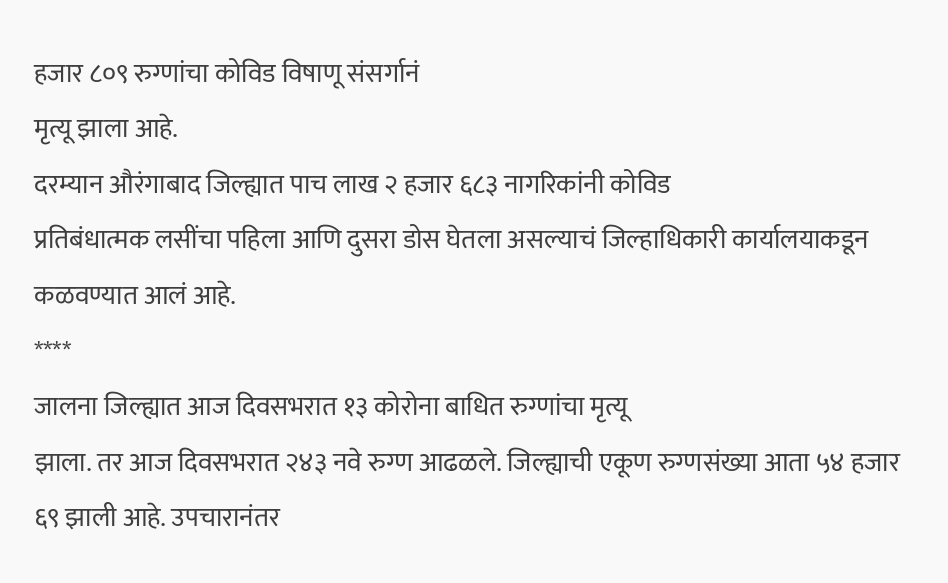हजार ८०९ रुग्णांचा कोविड विषाणू संसर्गानं
मृत्यू झाला आहे.
दरम्यान औरंगाबाद जिल्ह्यात पाच लाख २ हजार ६८३ नागरिकांनी कोविड
प्रतिबंधात्मक लसींचा पहिला आणि दुसरा डोस घेतला असल्याचं जिल्हाधिकारी कार्यालयाकडून
कळवण्यात आलं आहे.
****
जालना जिल्ह्यात आज दिवसभरात १३ कोरोना बाधित रुग्णांचा मृत्यू
झाला. तर आज दिवसभरात २४३ नवे रुग्ण आढळले. जिल्ह्याची एकूण रुग्णसंख्या आता ५४ हजार
६९ झाली आहे. उपचारानंतर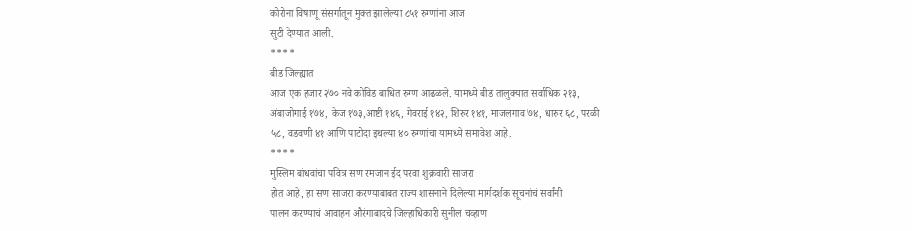कोरोना विषाणू संसर्गातून मुक्त झालेल्या ८५१ रुग्णांना आज
सुटी देण्यात आली.
****
बीड जिल्ह्यात
आज एक हजार २७० नवे कोविड बाधित रुग्ण आढळले. यामध्ये बीड तालुक्यात सर्वाधिक २१३,
अंबाजोगाई १७४, केज १७३,आष्टी १४६, गेवराई १४२, शिरुर १४१, माजलगाव ७४, धारुर ६८, परळी
५८, वडवणी ४१ आणि पाटोदा इथल्या ४० रुग्णांचा यामध्ये समावेश आहे.
****
मुस्लिम बांधवांचा पवित्र सण रमजान ईद परवा शुक्रवारी साजरा
होत आहे, हा सण साजरा करण्याबाबत राज्य शासनाने दिलेल्या मार्गदर्शक सूचनांचं सर्वांनी
पालन करण्याचं आवाहन औरंगाबादचे जिल्हाधिकारी सुनील चव्हाण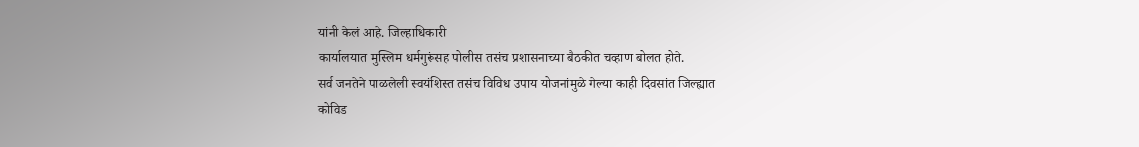यांनी केलं आहे. जिल्हाधिकारी
कार्यालयात मुस्लिम धर्मगुरूंसह पोलीस तसंच प्रशासनाच्या बैठकीत चव्हाण बोलत होते.
सर्व जनतेने पाळलेली स्वयंशिस्त तसंच विविध उपाय योजनांमुळे गेल्या काही दिवसांत जिल्ह्यात
कोविड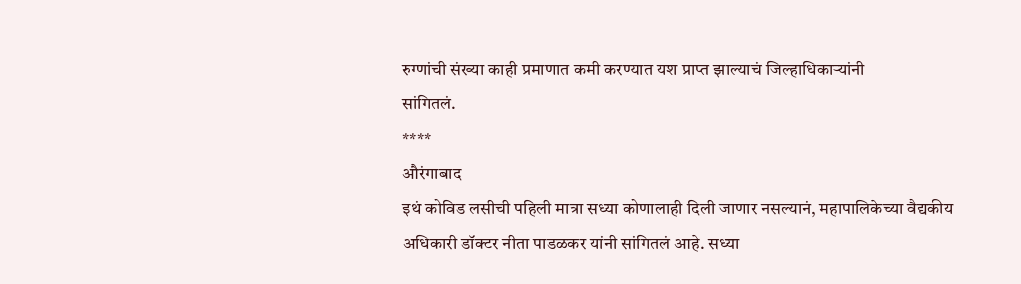रुग्णांची संख्या काही प्रमाणात कमी करण्यात यश प्राप्त झाल्याचं जिल्हाधिकाऱ्यांनी
सांगितलं.
****
औरंगाबाद
इथं कोविड लसीची पहिली मात्रा सध्या कोणालाही दिली जाणार नसल्यानं, महापालिकेच्या वैद्यकीय
अधिकारी डॉक्टर नीता पाडळकर यांनी सांगितलं आहे. सध्या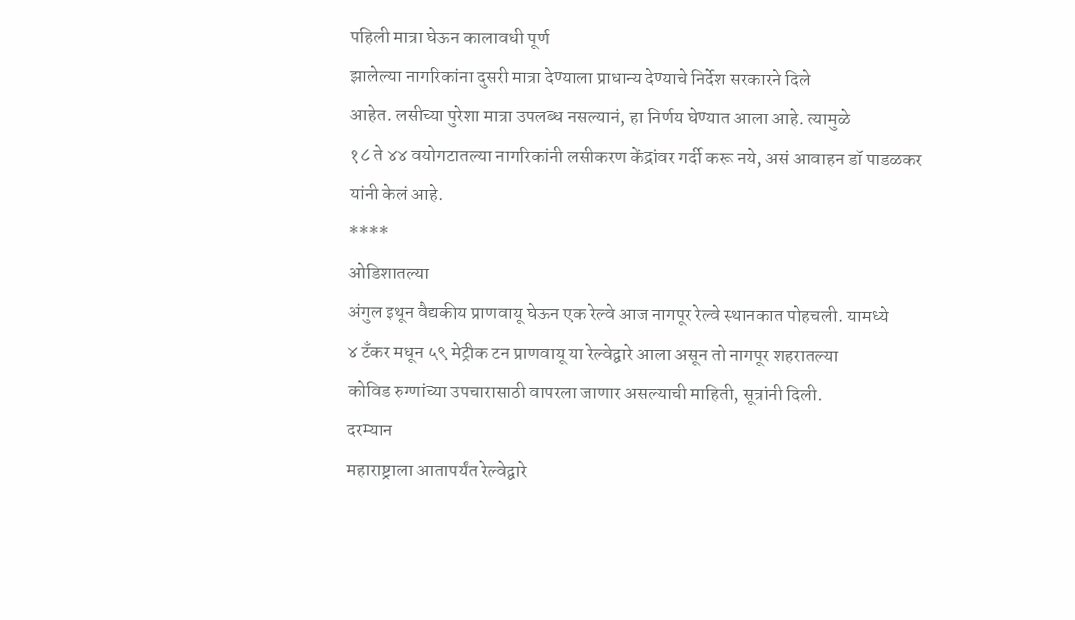पहिली मात्रा घेऊन कालावधी पूर्ण
झालेल्या नागरिकांना दुसरी मात्रा देण्याला प्राधान्य देण्याचे निर्देश सरकारने दिले
आहेत. लसीच्या पुरेशा मात्रा उपलब्ध नसल्यानं, हा निर्णय घेण्यात आला आहे. त्यामुळे
१८ ते ४४ वयोगटातल्या नागरिकांनी लसीकरण केंद्रांवर गर्दी करू नये, असं आवाहन डॉ पाडळकर
यांनी केलं आहे.
****
ओडिशातल्या
अंगुल इथून वैद्यकीय प्राणवायू घेऊन एक रेल्वे आज नागपूर रेल्वे स्थानकात पोहचली. यामध्ये
४ टँकर मधून ५९ मेट्रीक टन प्राणवायू या रेल्वेद्वारे आला असून तो नागपूर शहरातल्या
कोविड रुग्णांच्या उपचारासाठी वापरला जाणार असल्याची माहिती, सूत्रांनी दिली.
दरम्यान
महाराष्ट्राला आतापर्यंत रेल्वेद्वारे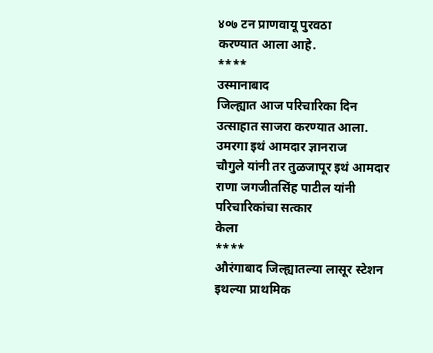४०७ टन प्राणवायू पुरवठा
करण्यात आला आहे.
****
उस्मानाबाद
जिल्ह्यात आज परिचारिका दिन उत्साहात साजरा करण्यात आला. उमरगा इथं आमदार ज्ञानराज
चौगुले यांनी तर तुळजापूर इथं आमदार राणा जगजीतसिंह पाटील यांनी परिचारिकांचा सत्कार
केला
****
औरंगाबाद जिल्ह्यातल्या लासूर स्टेशन इथल्या प्राथमिक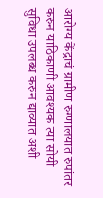आरोग्य केंद्राचं ग्रामीण रुग्णालयात रुपांतर करुन याठिकाणी आवश्यक त्या सोयी
सुविधा उपलब्ध करुन द्याव्यात अशी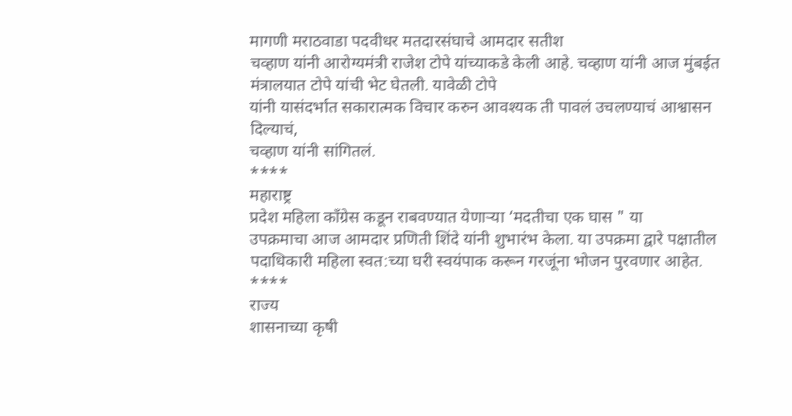मागणी मराठवाडा पदवीधर मतदारसंघाचे आमदार सतीश
चव्हाण यांनी आरोग्यमंत्री राजेश टोपे यांच्याकडे केली आहे. चव्हाण यांनी आज मुंबईत
मंत्रालयात टोपे यांची भेट घेतली. यावेळी टोपे
यांनी यासंदर्भात सकारात्मक विचार करुन आवश्यक ती पावलं उचलण्याचं आश्वासन दिल्याचं,
चव्हाण यांनी सांगितलं.
****
महाराष्ट्र
प्रदेश महिला काँग्रेस कडून राबवण्यात येणाऱ्या ‘मदतीचा एक घास " या
उपक्रमाचा आज आमदार प्रणिती शिंदे यांनी शुभारंभ केला. या उपक्रमा द्वारे पक्षातील
पदाधिकारी महिला स्वत:च्या घरी स्वयंपाक करून गरजूंना भोजन पुरवणार आहेत.
****
राज्य
शासनाच्या कृषी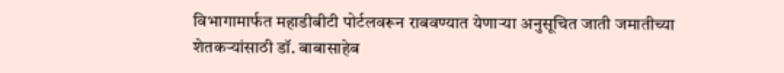विभागामार्फत महाडीबीटी पोर्टलवरून राबवण्यात येणाऱ्या अनुसूचित जाती जमातीच्या शेतकऱ्यांसाठी डॉ. बाबासाहेब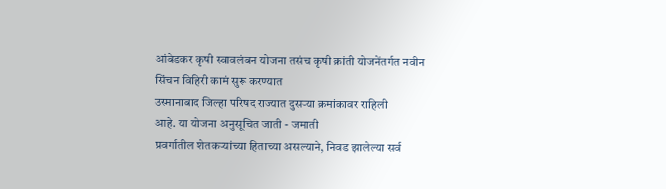आंबेडकर कृषी स्वावलंबन योजना तसंच कृषी क्रांती योजनेंतर्गत नवीन
सिंचन विहिरी कामं सुरू करण्यात
उस्मानाबाद जिल्हा परिषद राज्यात दुसऱ्या क्रमांकावर राहिली
आहे. या योजना अनुसूचित जाती - जमाती
प्रवर्गातील शेतकऱ्यांच्या हिताच्या असल्याने, निवड झालेल्या सर्व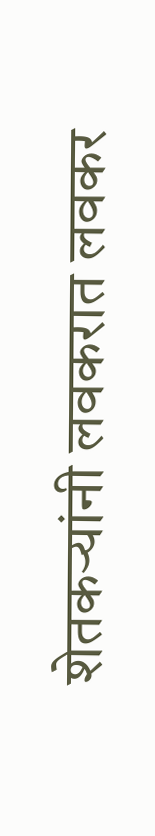शेतकऱ्यांनी लवकरात लवकर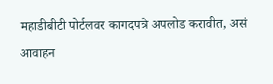महाडीबीटी पोर्टलवर कागदपत्रे अपलोड करावीत, असं आवाहन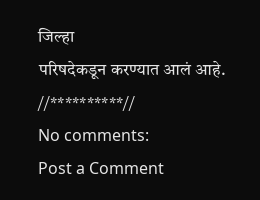जिल्हा
परिषदेकडून करण्यात आलं आहे.
//**********//
No comments:
Post a Comment